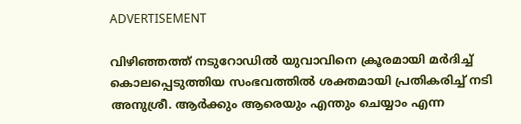ADVERTISEMENT

വിഴിഞ്ഞത്ത് നടുറോഡിൽ യുവാവിനെ ക്രൂരമായി മർദിച്ച് കൊലപ്പെടുത്തിയ സംഭവത്തിൽ ശക്തമായി പ്രതികരിച്ച് നടി അനുശ്രീ. ആർക്കും ആരെയും എന്തും ചെയ്യാം എന്ന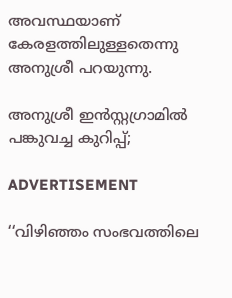അവസ്ഥയാണ് കേരളത്തിലുള്ളതെന്നു അനുശ്രീ പറയുന്നു.

അനുശ്രീ ഇൻസ്റ്റഗ്രാമില്‍ പങ്കുവച്ച കുറിപ്പ്;

ADVERTISEMENT

‘‘വിഴിഞ്ഞം സംഭവത്തിലെ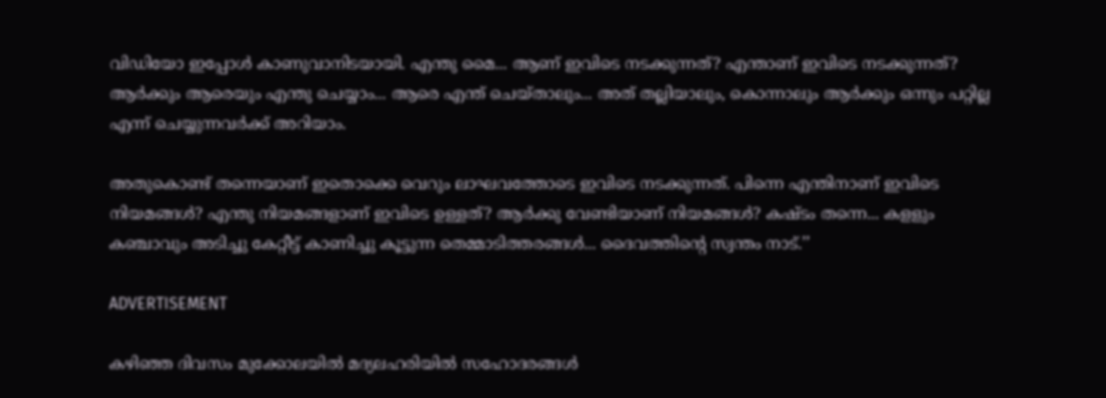വിഡിയോ ഇപ്പോൾ കാണുവാനിടയായി. എന്തു മൈ... ആണ് ഇവിടെ നടക്കുന്നത്? എന്താണ് ഇവിടെ നടക്കുന്നത്? ആർക്കും ആരെയും എന്തു ചെയ്യാം... ആരെ എന്ത് ചെയ്താലും... അത് തല്ലിയാലും, കൊന്നാലും ആർക്കും ഒന്നും പറ്റില്ല എന്ന് ചെയ്യുന്നവർക്ക് അറിയാം.

അതുകൊണ്ട് തന്നെയാണ് ഇതൊക്കെ വെറും ലാഘവത്തോടെ ഇവിടെ നടക്കുന്നത്. പിന്നെ എന്തിനാണ് ഇവിടെ നിയമങ്ങൾ? എന്തു നിയമങ്ങളാണ് ഇവിടെ ഉള്ളത്? ആർക്കു വേണ്ടിയാണ് നിയമങ്ങൾ? കഷ്ടം തന്നെ... കളളും കഞ്ചാവും അടിച്ചു കേറ്റീട്ട് കാണിച്ചു കൂട്ടുന്ന തെമ്മാടിത്തരങ്ങൾ... ദൈവത്തിന്റെ സ്വന്തം നാട്.’’

ADVERTISEMENT

കഴിഞ്ഞ ദിവസം മുക്കോലയിൽ മദ്യലഹരിയിൽ സഹോദരങ്ങൾ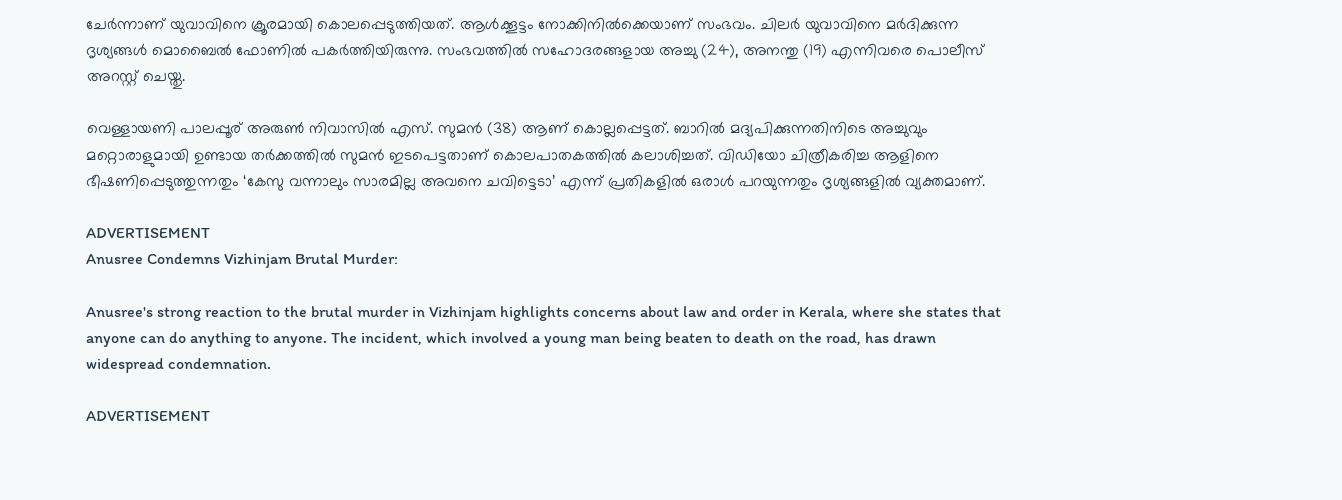ചേർന്നാണ് യുവാവിനെ ക്രൂരമായി കൊലപ്പെടുത്തിയത്. ആൾക്കൂട്ടം നോക്കിനിൽക്കെയാണ് സംഭവം. ചിലര്‍ യുവാവിനെ മർദിക്കുന്ന ദൃശ്യങ്ങൾ മൊബൈൽ ഫോണിൽ പകർത്തിയിരുന്നു. സംഭവത്തില്‍ സഹോദരങ്ങളായ അച്ചു (24), അനന്തു (19) എന്നിവരെ പൊലീസ് അറസ്റ്റ് ചെയ്തു.

വെള്ളായണി പാലപ്പൂര് അരുൺ നിവാസിൽ എസ്. സുമൻ (38) ആണ് കൊല്ലപ്പെട്ടത്. ബാറില്‍ മദ്യപിക്കുന്നതിനിടെ അച്ചുവും മറ്റൊരാളുമായി ഉണ്ടായ തര്‍ക്കത്തില്‍ സുമന്‍ ഇടപെട്ടതാണ് കൊലപാതകത്തില്‍ കലാശിച്ചത്. വിഡിയോ ചിത്രീകരിച്ച ആളിനെ ഭീഷണിപ്പെടുത്തുന്നതും ‘കേസു വന്നാലും സാരമില്ല അവനെ ചവിട്ടെടാ’ എന്ന് പ്രതികളില്‍ ഒരാള്‍ പറയുന്നതും ദൃശ്യങ്ങളില്‍ വ്യക്തമാണ്.

ADVERTISEMENT
Anusree Condemns Vizhinjam Brutal Murder:

Anusree's strong reaction to the brutal murder in Vizhinjam highlights concerns about law and order in Kerala, where she states that anyone can do anything to anyone. The incident, which involved a young man being beaten to death on the road, has drawn widespread condemnation.

ADVERTISEMENT